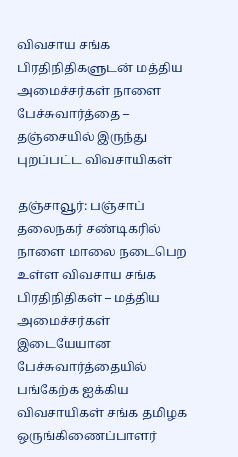விவசாய சங்க பிரதிநிதிகளுடன் மத்திய அமைச்சர்கள் நாளை பேச்சுவார்த்தை – தஞ்சையில் இருந்து புறப்பட்ட விவசாயிகள்

தஞ்சாவூர்: பஞ்சாப் தலைநகர் சண்டிகரில் நாளை மாலை நடைபெற உள்ள விவசாய சங்க பிரதிநிதிகள் – மத்திய அமைச்சர்கள் இடையேயான பேச்சுவார்த்தையில் பங்கேற்க ஐக்கிய விவசாயிகள் சங்க தமிழக ஒருங்கிணைப்பாளர்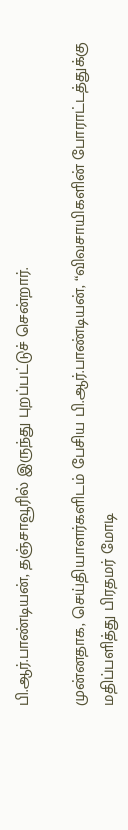பி.ஆர்.பாண்டியன், தஞ்சாவூரில் இருந்து புறப்பட்டுச் சென்றார்.

முன்னதாக, செய்தியாளர்களிடம் பேசிய பி.ஆர்.பாண்டியன், “விவசாயிகளின் போராட்டத்துக்கு மதிப்பளித்து பிரதமர் மோடி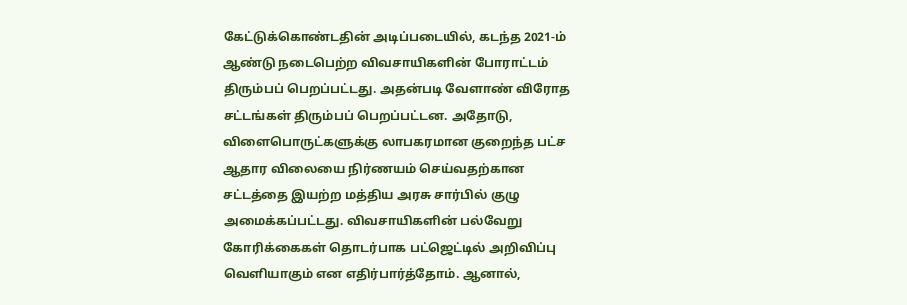கேட்டுக்கொண்டதின் அடிப்படையில், கடந்த 2021-ம் ஆண்டு நடைபெற்ற விவசாயிகளின் போராட்டம் திரும்பப் பெறப்பட்டது. அதன்படி வேளாண் விரோத சட்டங்கள் திரும்பப் பெறப்பட்டன. அதோடு, விளைபொருட்களுக்கு லாபகரமான குறைந்த பட்ச ஆதார விலையை நிர்ணயம் செய்வதற்கான சட்டத்தை இயற்ற மத்திய அரசு சார்பில் குழு அமைக்கப்பட்டது. விவசாயிகளின் பல்வேறு கோரிக்கைகள் தொடர்பாக பட்ஜெட்டில் அறிவிப்பு வெளியாகும் என எதிர்பார்த்தோம். ஆனால்,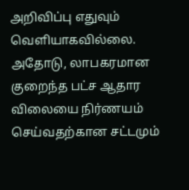அறிவிப்பு எதுவும் வெளியாகவில்லை. அதோடு, லாபகரமான குறைந்த பட்ச ஆதார விலையை நிர்ணயம் செய்வதற்கான சட்டமும்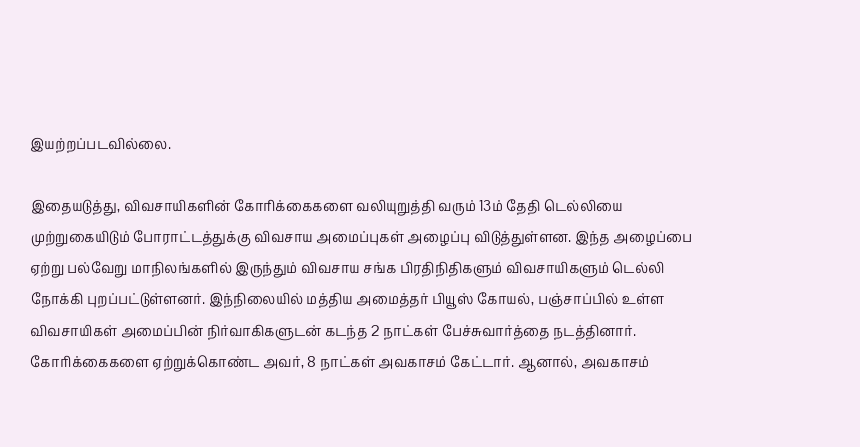இயற்றப்படவில்லை.

இதையடுத்து, விவசாயிகளின் கோரிக்கைகளை வலியுறுத்தி வரும் 13ம் தேதி டெல்லியை முற்றுகையிடும் போராட்டத்துக்கு விவசாய அமைப்புகள் அழைப்பு விடுத்துள்ளன. இந்த அழைப்பை ஏற்று பல்வேறு மாநிலங்களில் இருந்தும் விவசாய சங்க பிரதிநிதிகளும் விவசாயிகளும் டெல்லி நோக்கி புறப்பட்டுள்ளனர். இந்நிலையில் மத்திய அமைத்தர் பியூஸ் கோயல், பஞ்சாப்பில் உள்ள விவசாயிகள் அமைப்பின் நிர்வாகிகளுடன் கடந்த 2 நாட்கள் பேச்சுவார்த்தை நடத்தினார். கோரிக்கைகளை ஏற்றுக்கொண்ட அவர், 8 நாட்கள் அவகாசம் கேட்டார். ஆனால், அவகாசம்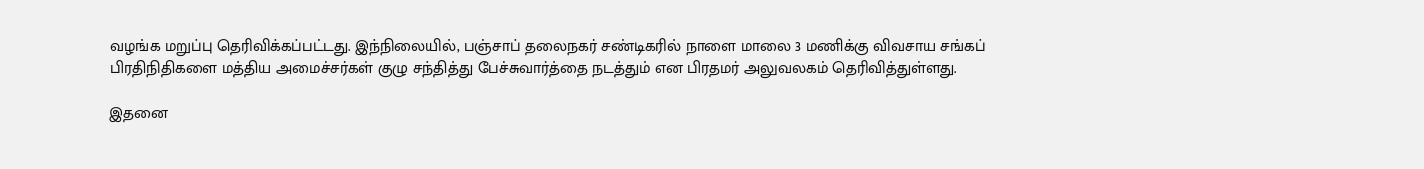வழங்க மறுப்பு தெரிவிக்கப்பட்டது. இந்நிலையில், பஞ்சாப் தலைநகர் சண்டிகரில் நாளை மாலை 3 மணிக்கு விவசாய சங்கப் பிரதிநிதிகளை மத்திய அமைச்சர்கள் குழு சந்தித்து பேச்சுவார்த்தை நடத்தும் என பிரதமர் அலுவலகம் தெரிவித்துள்ளது.

இதனை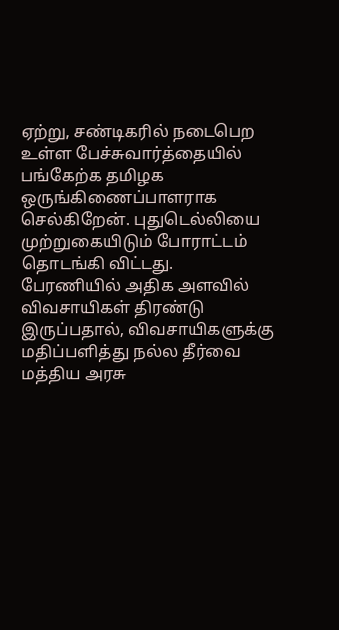ஏற்று, சண்டிகரில் நடைபெற உள்ள பேச்சுவார்த்தையில் பங்கேற்க தமிழக ஒருங்கிணைப்பாளராக செல்கிறேன். புதுடெல்லியை முற்றுகையிடும் போராட்டம் தொடங்கி விட்டது. பேரணியில் அதிக அளவில் விவசாயிகள் திரண்டு இருப்பதால், விவசாயிகளுக்கு மதிப்பளித்து நல்ல தீர்வை மத்திய அரசு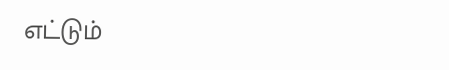எட்டும்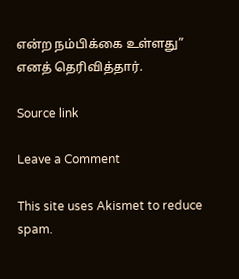என்ற நம்பிக்கை உள்ளது” எனத் தெரிவித்தார்.

Source link

Leave a Comment

This site uses Akismet to reduce spam.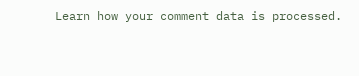Learn how your comment data is processed.